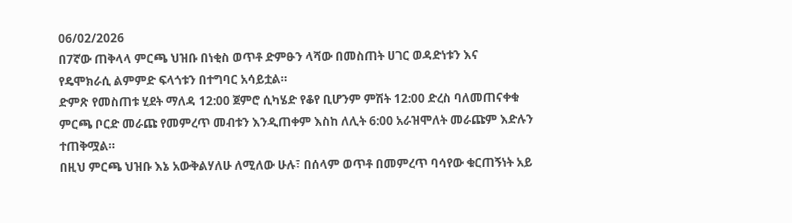06/02/2026
በ7ኛው ጠቅላላ ምርጫ ህዝቡ በነቂስ ወጥቶ ድምፁን ላሻው በመስጠት ሀገር ወዳድነቱን እና የዴሞክራሲ ልምምድ ፍላጎቱን በተግባር አሳይቷል።
ድምጽ የመስጠቱ ሂደት ማለዳ 12:00 ጀምሮ ሲካሄድ የቆየ ቢሆንም ምሽት 12:00 ድረስ ባለመጠናቀቁ ምርጫ ቦርድ መራጩ የመምረጥ መብቱን እንዲጠቀም እስከ ለሊት 6:00 አራዝሞለት መራጩም እድሉን ተጠቅሟል።
በዚህ ምርጫ ህዝቡ እኔ አውቅልሃለሁ ለሚለው ሁሉ፣ በሰላም ወጥቶ በመምረጥ ባሳየው ቁርጠኝነት አይ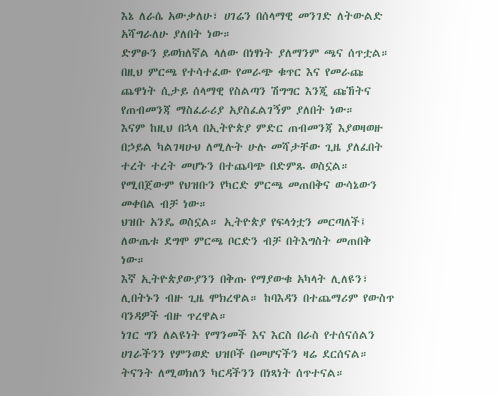እኔ ለራሴ አውቃለሁ፣ ሀገሬን በሰላማዊ መንገድ ለትውልድ አሻግራለሁ ያለበት ነው።
ድምፁን ይወክለኛል ላለው በነፃነት ያለማንም ጫና ሰጥቷል።
በዚህ ምርጫ የተሳተፈው የመራጭ ቁጥር እና የመራጩ ጨዋነት ሲታይ ሰላማዊ የስልጣን ሽግግር እንጂ ጩኸትና የጠብመንጃ ማስፈራሪያ አያስፈልገኝም ያለበት ነው።
እናም ከዚህ በኋላ በኢትዮጵያ ምድር ጠብመንጃ እያወዛወዙ በኃይል ካልገዛሁህ ለሚሉት ሁሉ መሻታቸው ጊዜ ያለፈበት ተረት ተረት መሆኑን በተጨባጭ በድምጹ ወስኗል።
የሚበጀውም የህዝቡን የካርድ ምርጫ መጠበቅና ውሳኔውን መቀበል ብቻ ነው።
ህዝቡ አንዴ ወስኗል። ኢትዮጵያ የፍላጎቷን መርጣለች፤ ለውጤቱ ደግሞ ምርጫ ቦርድን ብቻ በትእግስት መጠበቅ ነው።
እኛ ኢትዮጵያውያንን በቅጡ የማያውቁ አካላት ሊለዩን፣ ሊበትኑን ብዙ ጊዜ ሞክረዋል። ከባእዳን በተጨማሪም የውስጥ ባንዳዎች ብዙ ጥረዋል።
ነገር ግን ለልዩነት የማንመች እና እርስ በራስ የተሰናሰልን ሀገራችንን የምንወድ ህዝቦች በመሆናችን ዛሬ ደርሰናል።
ትናንት ለሚወክለን ካርዳችንን በነጻነት ሰጥተናል።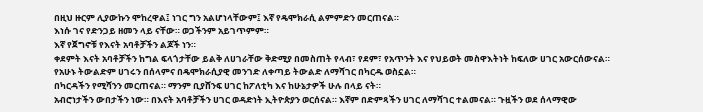በዚህ ዙርም ሊያውኩን ሞከረዋል፤ ነገር ግን አልሆነላቸውም፤ እኛ የዴሞክራሲ ልምምድን መርጠናል።
እነሱ ገና የድንጋይ ዘመን ላይ ናቸው። ወጋችንም አይገጥምም።
እኛ የጀግኖቹ የእናት አባቶቻችን ልጆች ነን።
ቀደምት እናት አባቶቻችን ከግል ፍላጎታቸው ይልቅ ለሀገራቸው ቅድሚያ በመስጠት የላብ፣ የደም፣ የአጥንት እና የህይወት መስዋእትነት ከፍለው ሀገር አውርሰውናል።
የአሁኑ ትውልድም ሀገሩን በሰላምና በዴሞክራሲያዊ መንገድ ለቀጣይ ትውልድ ለማሻገር በካርዱ ወስኗል።
በካርዳችን የሚሻንን መርጠናል። ማንም ቢያሸንፍ ሀገር ከፖለቲካ እና ከሁኔታዎች ሁሉ በላይ ናት።
አብሮነታችን ውበታችን ነው። በእናት አባቶቻችን ሀገር ወዳድነት ኢትዮጵያን ወርሰናል። እኛም በድምጻችን ሀገር ለማሻገር ተልመናል። ጉዟችን ወደ ሰላማዊው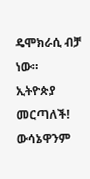ዴሞክራሲ ብቻ ነው።
ኢትዮጵያ መርጣለች! ውሳኔዋንም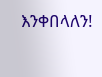እንቀበላለን!